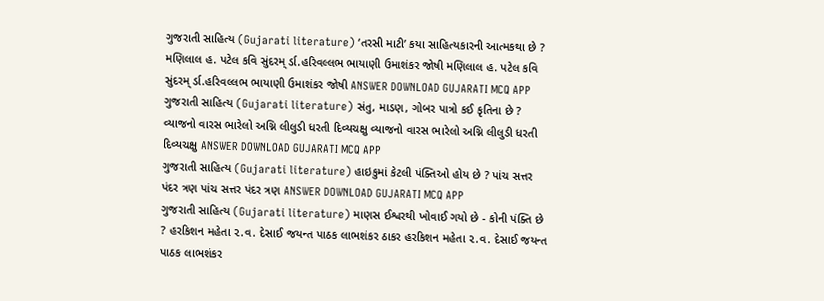ગુજરાતી સાહિત્ય (Gujarati literature) ‘તરસી માટી’ કયા સાહિત્યકારની આત્મકથા છે ? મણિલાલ હ. પટેલ કવિ સુંદરમ્ ર્ડા.હરિવલ્લભ ભાયાણી ઉમાશંકર જોષી મણિલાલ હ. પટેલ કવિ સુંદરમ્ ર્ડા.હરિવલ્લભ ભાયાણી ઉમાશંકર જોષી ANSWER DOWNLOAD GUJARATI MCQ APP
ગુજરાતી સાહિત્ય (Gujarati literature) સંતુ, માડણ, ગોબર પાત્રો કઈ કૃતિના છે ? વ્યાજનો વારસ ભારેલો અગ્નિ લીલુડી ધરતી દિવ્યચક્ષુ વ્યાજનો વારસ ભારેલો અગ્નિ લીલુડી ધરતી દિવ્યચક્ષુ ANSWER DOWNLOAD GUJARATI MCQ APP
ગુજરાતી સાહિત્ય (Gujarati literature) હાઇકુમાં કેટલી પંક્તિઓ હોય છે ? પાંચ સત્તર પંદર ત્રણ પાંચ સત્તર પંદર ત્રણ ANSWER DOWNLOAD GUJARATI MCQ APP
ગુજરાતી સાહિત્ય (Gujarati literature) માણસ ઈશ્વરથી ખોવાઈ ગયો છે - કોની પંક્તિ છે ? હરકિશન મહેતા ૨.વ. દેસાઈ જયન્ત પાઠક લાભશંકર ઠાકર હરકિશન મહેતા ૨.વ. દેસાઈ જયન્ત પાઠક લાભશંકર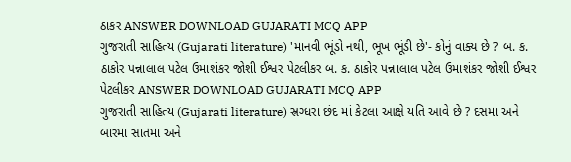ઠાકર ANSWER DOWNLOAD GUJARATI MCQ APP
ગુજરાતી સાહિત્ય (Gujarati literature) 'માનવી ભૂંડો નથી, ભૂખ ભૂંડી છે'- કોનું વાક્ય છે ? બ. ક. ઠાકોર પન્નાલાલ પટેલ ઉમાશંકર જોશી ઈશ્વર પેટલીકર બ. ક. ઠાકોર પન્નાલાલ પટેલ ઉમાશંકર જોશી ઈશ્વર પેટલીકર ANSWER DOWNLOAD GUJARATI MCQ APP
ગુજરાતી સાહિત્ય (Gujarati literature) સ્રગ્ધરા છંદ માં કેટલા આક્ષે યતિ આવે છે ? દસમા અને બારમા સાતમા અને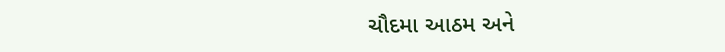ચૌદમા આઠમ અને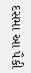દસમા આ પૈકી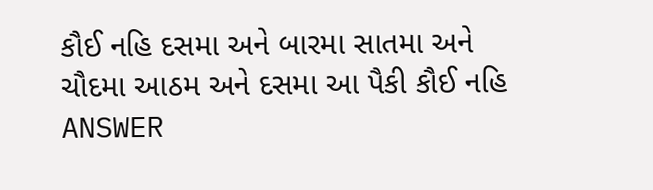કૌઈ નહિ દસમા અને બારમા સાતમા અને ચૌદમા આઠમ અને દસમા આ પૈકી કૌઈ નહિ ANSWER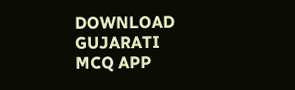DOWNLOAD GUJARATI MCQ APP